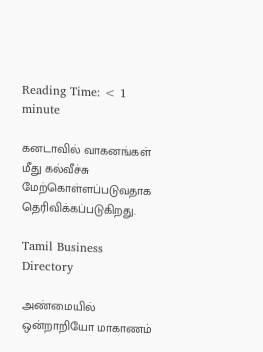Reading Time: < 1 minute

கனடாவில் வாகனங்கள் மீது கல்வீச்சு மேற்கொள்ளப்படுவதாக தெரிவிக்கப்படுகிறது.

Tamil Business Directory

அண்மையில் ஒன்றாறியோ மாகாணம்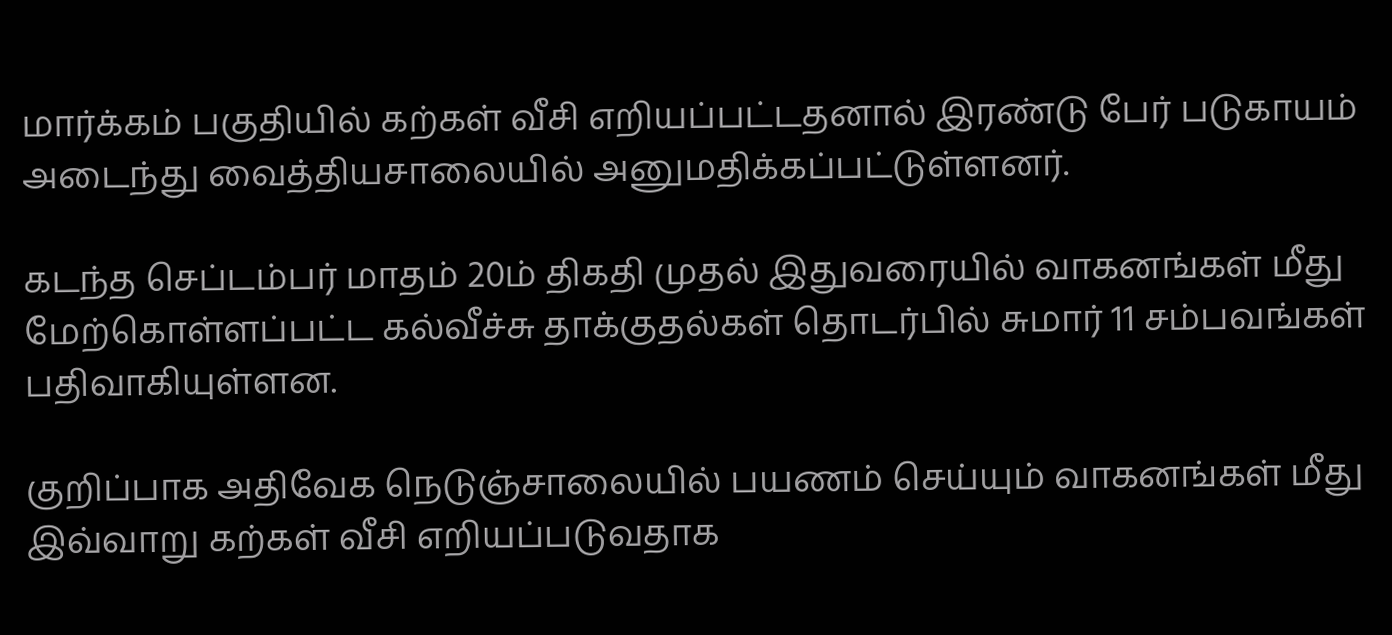மார்க்கம் பகுதியில் கற்கள் வீசி எறியப்பட்டதனால் இரண்டு பேர் படுகாயம் அடைந்து வைத்தியசாலையில் அனுமதிக்கப்பட்டுள்ளனர்.

கடந்த செப்டம்பர் மாதம் 20ம் திகதி முதல் இதுவரையில் வாகனங்கள் மீது மேற்கொள்ளப்பட்ட கல்வீச்சு தாக்குதல்கள் தொடர்பில் சுமார் 11 சம்பவங்கள் பதிவாகியுள்ளன.

குறிப்பாக அதிவேக நெடுஞ்சாலையில் பயணம் செய்யும் வாகனங்கள் மீது இவ்வாறு கற்கள் வீசி எறியப்படுவதாக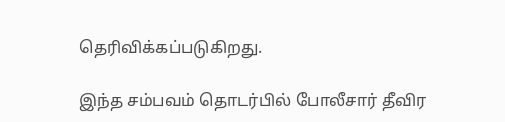தெரிவிக்கப்படுகிறது.

இந்த சம்பவம் தொடர்பில் போலீசார் தீவிர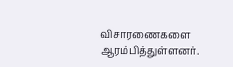விசாரணைகளை ஆரம்பித்துள்ளனர்.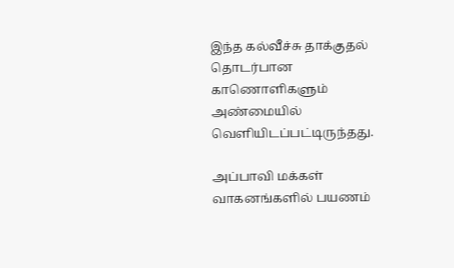இந்த கல்வீச்சு தாக்குதல் தொடர்பான காணொளிகளும் அண்மையில் வெளியிடப்பட்டிருந்தது.

அப்பாவி மக்கள் வாகனங்களில் பயணம்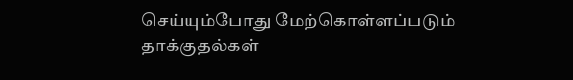செய்யும்போது மேற்கொள்ளப்படும் தாக்குதல்கள்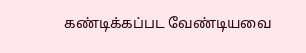கண்டிக்கப்பட வேண்டியவை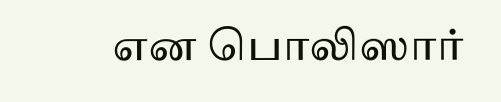என பொலிஸார்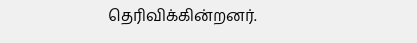தெரிவிக்கின்றனர்.